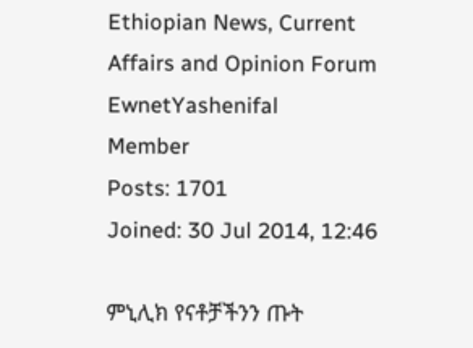Ethiopian News, Current Affairs and Opinion Forum
EwnetYashenifal
Member
Posts: 1701
Joined: 30 Jul 2014, 12:46

ምኒሊክ የናቶቻችንን ጡት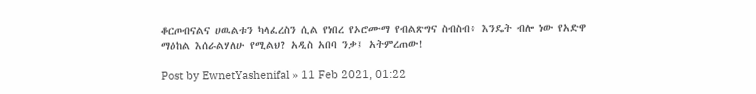ቆርጦብናልና ሀዉልቱን ካላፈረስን ሲል የነበረ የኦሮሙማ የብልጽግና ስብስብ፥ እንዴት ብሎ ነው የአድዋ ማዕከል እሰራልሃለሁ የሚልህ? አዲስ አበባ ንቃ፤ አትምረጠው!

Post by EwnetYashenifal » 11 Feb 2021, 01:22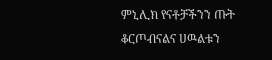ምኒሊክ የናቶቻችንን ጡት ቆርጦብናልና ሀዉልቱን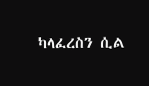ካላፈረስን ሲል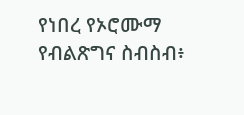የነበረ የኦሮሙማ የብልጽግና ስብስብ፥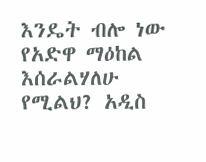እንዴት ብሎ ነው የአድዋ ማዕከል እሰራልሃለሁ የሚልህ? አዲስ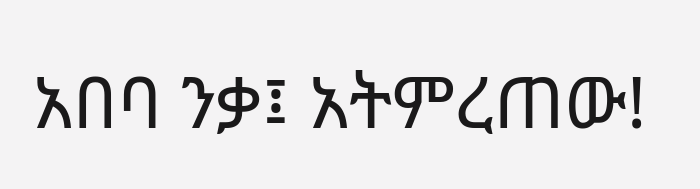አበባ ንቃ፤ አትምረጠው!